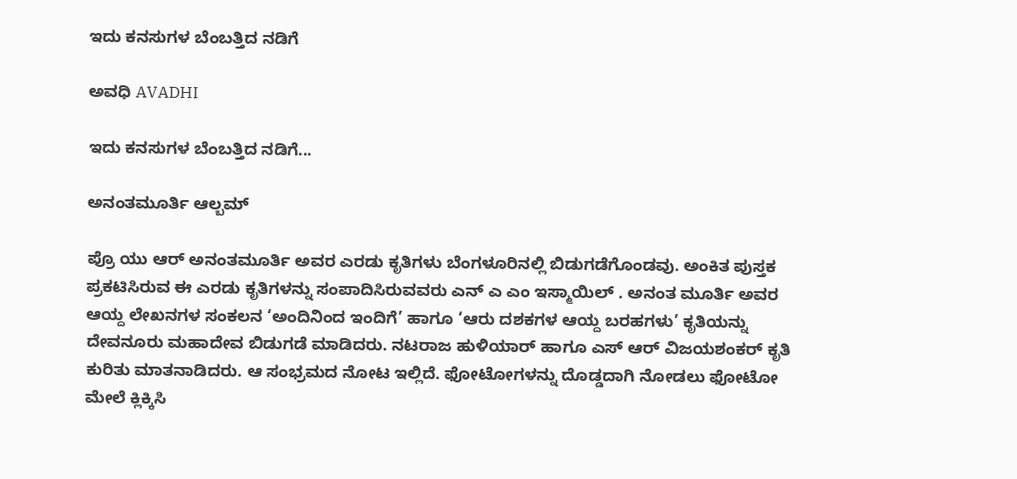ಇದು ಕನಸುಗಳ ಬೆಂಬತ್ತಿದ ನಡಿಗೆ‍

ಅವಧಿ AVADHI

ಇದು ಕನಸುಗಳ ಬೆಂಬತ್ತಿದ ನಡಿಗೆ...

ಅನಂತಮೂರ್ತಿ ಆಲ್ಬಮ್

ಪ್ರೊ ಯು ಆರ್ ಅನಂತಮೂರ್ತಿ ಅವರ ಎರಡು ಕೃತಿಗಳು ಬೆಂಗಳೂರಿನಲ್ಲಿ ಬಿಡುಗಡೆಗೊಂಡವು. ಅಂಕಿತ ಪುಸ್ತಕ ಪ್ರಕಟಿಸಿರುವ ಈ ಎರಡು ಕೃತಿಗಳನ್ನು ಸಂಪಾದಿಸಿರುವವರು ಎನ್ ಎ ಎಂ ಇಸ್ಮಾಯಿಲ್ . ಅನಂತ ಮೂರ್ತಿ ಅವರ ಆಯ್ದ ಲೇಖನಗಳ ಸಂಕಲನ ‘ಅಂದಿನಿಂದ ಇಂದಿಗೆ’ ಹಾಗೂ ‘ಆರು ದಶಕಗಳ ಆಯ್ದ ಬರಹಗಳು’ ಕೃತಿಯನ್ನು ದೇವನೂರು ಮಹಾದೇವ ಬಿಡುಗಡೆ ಮಾಡಿದರು. ನಟರಾಜ ಹುಳಿಯಾರ್ ಹಾಗೂ ಎಸ್ ಆರ್ ವಿಜಯಶಂಕರ್ ಕೃತಿ ಕುರಿತು ಮಾತನಾಡಿದರು. ಆ ಸಂಭ್ರಮದ ನೋಟ ಇಲ್ಲಿದೆ. ಫೋಟೋಗಳನ್ನು ದೊಡ್ಡದಾಗಿ ನೋಡಲು ಫೋಟೋ ಮೇಲೆ ಕ್ಲಿಕ್ಕಿಸಿ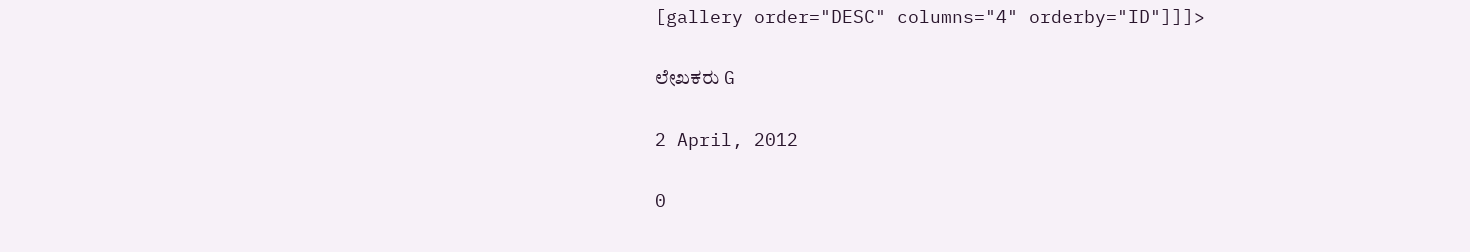[gallery order="DESC" columns="4" orderby="ID"]]]>

ಲೇಖಕರು G

2 April, 2012

0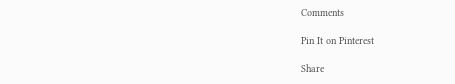Comments

Pin It on Pinterest

Share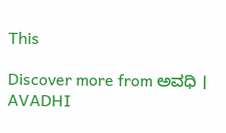This

Discover more from ಅವಧಿ । AVADHI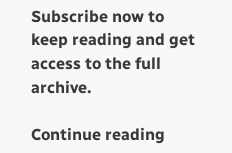Subscribe now to keep reading and get access to the full archive.

Continue reading